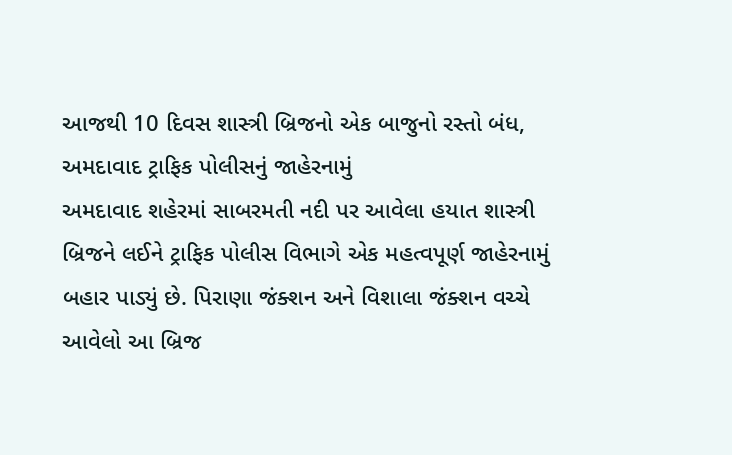આજથી 10 દિવસ શાસ્ત્રી બ્રિજનો એક બાજુનો રસ્તો બંધ, અમદાવાદ ટ્રાફિક પોલીસનું જાહેરનામું
અમદાવાદ શહેરમાં સાબરમતી નદી પર આવેલા હયાત શાસ્ત્રી બ્રિજને લઈને ટ્રાફિક પોલીસ વિભાગે એક મહત્વપૂર્ણ જાહેરનામું બહાર પાડ્યું છે. પિરાણા જંક્શન અને વિશાલા જંક્શન વચ્ચે આવેલો આ બ્રિજ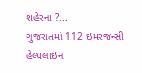શહેરના ?...
ગુજરાતમાં 112 ઇમરજન્સી હેલ્પલાઇન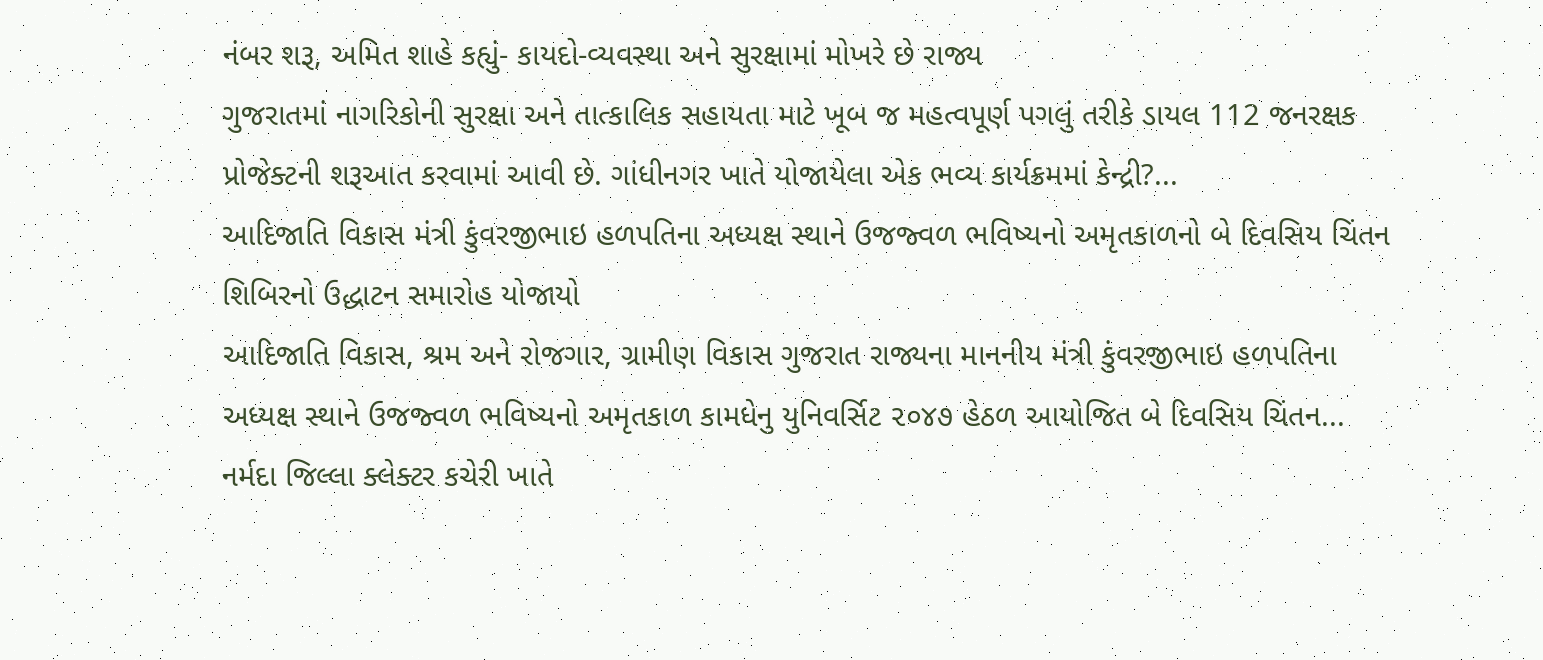નંબર શરૂ, અમિત શાહે કહ્યું- કાયદો-વ્યવસ્થા અને સુરક્ષામાં મોખરે છે રાજ્ય
ગુજરાતમાં નાગરિકોની સુરક્ષા અને તાત્કાલિક સહાયતા માટે ખૂબ જ મહત્વપૂર્ણ પગલું તરીકે ડાયલ 112 જનરક્ષક પ્રોજેક્ટની શરૂઆત કરવામાં આવી છે. ગાંધીનગર ખાતે યોજાયેલા એક ભવ્ય કાર્યક્રમમાં કેન્દ્રી?...
આદિજાતિ વિકાસ મંત્રી કુંવરજીભાઇ હળપતિના અધ્યક્ષ સ્થાને ઉજજ્વળ ભવિષ્યનો અમૃતકાળનો બે દિવસિય ચિંતન શિબિરનો ઉદ્ધાટન સમારોહ યોજાયો
આદિજાતિ વિકાસ, શ્રમ અને રોજગાર, ગ્રામીણ વિકાસ ગુજરાત રાજ્યના માનનીય મંત્રી કુંવરજીભાઇ હળપતિના અધ્યક્ષ સ્થાને ઉજજ્વળ ભવિષ્યનો અમૃતકાળ કામધેનુ યુનિવર્સિટ ૨૦૪૭ હેઠળ આયોજિત બે દિવસિય ચિંતન...
નર્મદા જિલ્લા ક્લેક્ટર કચેરી ખાતે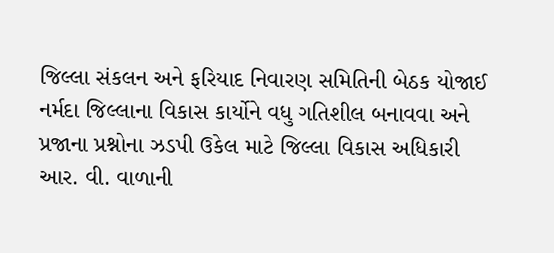જિલ્લા સંકલન અને ફરિયાદ નિવારણ સમિતિની બેઠક યોજાઈ
નર્મદા જિલ્લાના વિકાસ કાર્યોને વધુ ગતિશીલ બનાવવા અને પ્રજાના પ્રશ્નોના ઝડપી ઉકેલ માટે જિલ્લા વિકાસ અધિકારી આર. વી. વાળાની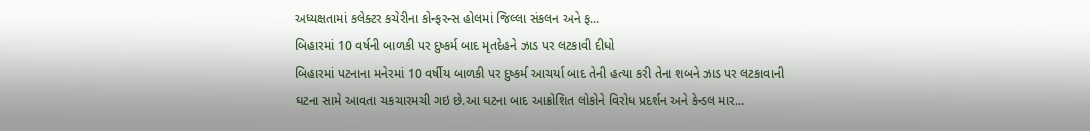અધ્યક્ષતામાં કલેક્ટર કચેરીના કોન્ફરન્સ હોલમાં જિલ્લા સંકલન અને ફ...
બિહારમાં 10 વર્ષની બાળકી પર દુષ્કર્મ બાદ મૃતદેહને ઝાડ પર લટકાવી દીધો
બિહારમાં પટનાના મનેરમાં 10 વર્ષીય બાળકી પર દુષ્કર્મ આચર્યા બાદ તેની હત્યા કરી તેના શબને ઝાડ પર લટકાવાની ઘટના સામે આવતા ચકચારમચી ગઇ છે.આ ઘટના બાદ આક્રોશિત લોકોને વિરોધ પ્રદર્શન અને કેન્ડલ માર...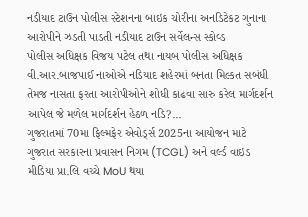નડીયાદ ટાઉન પોલીસ સ્ટેશનના બાઇક ચોરીના અનડિટેકટ ગુનાના આરોપીને ઝડતી પાડતી નડીયાદ ટાઉન સર્વેલન્સ સ્કોવ્ડ
પોલીસ અધિક્ષક વિજય પટેલ તથા નાયબ પોલીસ અધિક્ષક વી.આર.બાજપાઈ નાઓએ નડિયાદ શહેરમાં બનતા મિલ્કત સબંધી તેમજ નાસતા ફરતા આરોપીઓને શોધી કાઢવા સારુ કરેલ માર્ગદર્શન આપેલ જે મળેલ માર્ગદર્શન હેઠળ નડિ?...
ગુજરાતમાં 70મા ફિલ્મફેર એવોર્ડ્સ 2025ના આયોજન માટે ગુજરાત સરકારના પ્રવાસન નિગમ (TCGL) અને વર્લ્ડ વાઇડ મીડિયા પ્રા.લિ વચ્ચે MoU થયા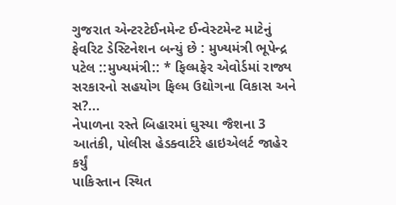ગુજરાત એન્ટરટેઈનમેન્ટ ઈન્વેસ્ટમેન્ટ માટેનું ફેવરિટ ડેસ્ટિનેશન બન્યું છે : મુખ્યમંત્રી ભૂપેન્દ્ર પટેલ ::મુખ્યમંત્રી:: * ફિલ્મફેર એવોર્ડમાં રાજ્ય સરકારનો સહયોગ ફિલ્મ ઉદ્યોગના વિકાસ અને સ?...
નેપાળના રસ્તે બિહારમાં ઘુસ્યા જૈશના 3 આતંકી, પોલીસ હેડક્વાર્ટરે હાઇએલર્ટ જાહેર કર્યું
પાકિસ્તાન સ્થિત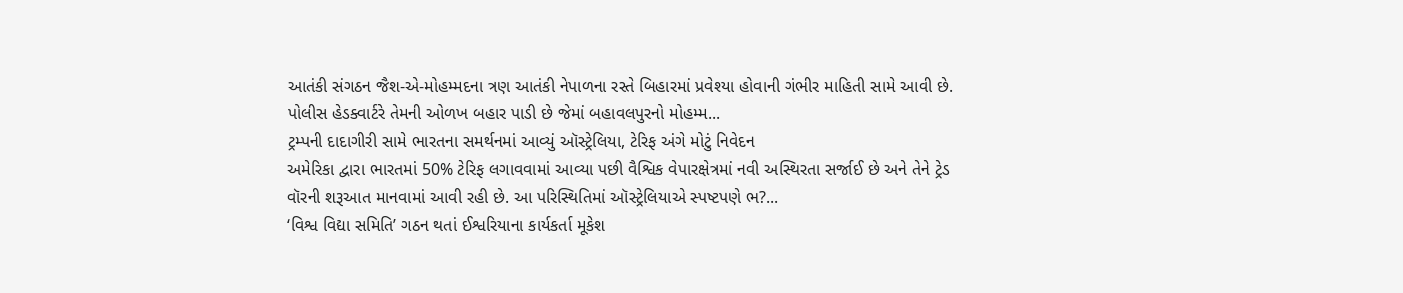આતંકી સંગઠન જૈશ-એ-મોહમ્મદના ત્રણ આતંકી નેપાળના રસ્તે બિહારમાં પ્રવેશ્યા હોવાની ગંભીર માહિતી સામે આવી છે. પોલીસ હેડક્વાર્ટરે તેમની ઓળખ બહાર પાડી છે જેમાં બહાવલપુરનો મોહમ્મ...
ટ્રમ્પની દાદાગીરી સામે ભારતના સમર્થનમાં આવ્યું ઑસ્ટ્રેલિયા, ટેરિફ અંગે મોટું નિવેદન
અમેરિકા દ્વારા ભારતમાં 50% ટેરિફ લગાવવામાં આવ્યા પછી વૈશ્વિક વેપારક્ષેત્રમાં નવી અસ્થિરતા સર્જાઈ છે અને તેને ટ્રેડ વૉરની શરૂઆત માનવામાં આવી રહી છે. આ પરિસ્થિતિમાં ઑસ્ટ્રેલિયાએ સ્પષ્ટપણે ભ?...
‘વિશ્વ વિદ્યા સમિતિ’ ગઠન થતાં ઈશ્વરિયાના કાર્યકર્તા મૂકેશ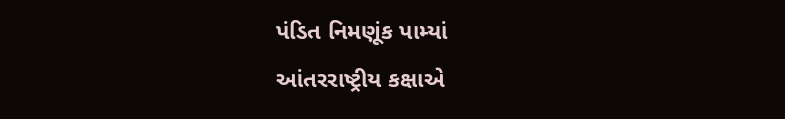પંડિત નિમણૂંક પામ્યાં
આંતરરાષ્ટ્રીય કક્ષાએ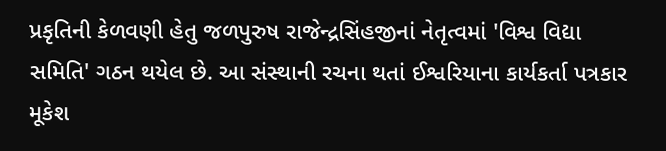પ્રકૃતિની કેળવણી હેતુ જળપુરુષ રાજેન્દ્રસિંહજીનાં નેતૃત્વમાં 'વિશ્વ વિદ્યા સમિતિ' ગઠન થયેલ છે. આ સંસ્થાની રચના થતાં ઈશ્વરિયાના કાર્યકર્તા પત્રકાર મૂકેશ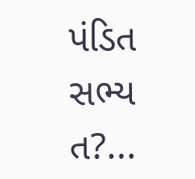પંડિત સભ્ય ત?...